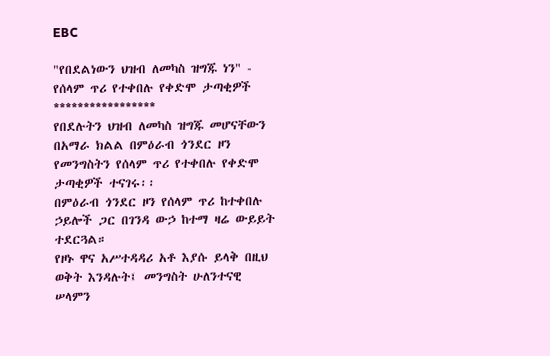EBC

"የበደልነውን ህዝብ ለመካስ ዝግጁ ነን" - የሰላም ጥሪ የተቀበሉ የቀድሞ ታጣቂዎች
*****************
የበደሉትን ህዝብ ለመካስ ዝግጁ መሆናቸውን በአማራ ክልል በምዕራብ ጎንደር ዞን የመንግስትን የሰላም ጥሪ የተቀበሉ የቀድሞ ታጣቂዎች ተናገሩ፡፡
በምዕራብ ጎንደር ዞን የሰላም ጥሪ ከተቀበሉ ኃይሎች ጋር በገንዳ ውኃ ከተማ ዛሬ ውይይት ተደርጓል።
የዞኑ ዋና አሥተዳዳሪ አቶ እያሱ ይላቅ በዚህ ወቅት እንዳሉት፤ መንግስት ሁለንተናዊ ሠላምን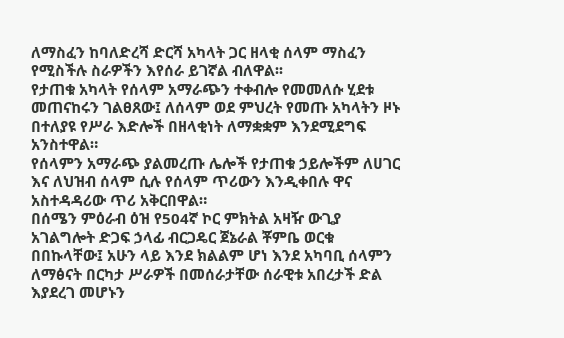ለማስፈን ከባለድረሻ ድርሻ አካላት ጋር ዘላቂ ሰላም ማስፈን የሚስችሉ ስራዎችን እየሰራ ይገኛል ብለዋል፡፡
የታጠቁ አካላት የሰላም አማራጭን ተቀብሎ የመመለሱ ሂደቱ መጠናከሩን ገልፀጸው፤ ለሰላም ወደ ምህረት የመጡ አካላትን ዞኑ በተለያዩ የሥራ እድሎች በዘላቂነት ለማቋቋም እንደሚደግፍ አንስተዋል።
የሰላምን አማራጭ ያልመረጡ ሌሎች የታጠቁ ኃይሎችም ለሀገር እና ለህዝብ ሰላም ሲሉ የሰላም ጥሪውን እንዲቀበሉ ዋና አስተዳዳሪው ጥሪ አቅርበዋል።
በሰሜን ምዕራብ ዕዝ የ504ኛ ኮር ምክትል አዛዥ ውጊያ አገልግሎት ድጋፍ ኃላፊ ብርጋዴር ጀኔራል ቾምቤ ወርቁ በበኩላቸው፤ አሁን ላይ እንደ ክልልም ሆነ እንደ አካባቢ ሰላምን ለማፅናት በርካታ ሥራዎች በመሰራታቸው ሰራዊቱ አበረታች ድል እያደረገ መሆኑን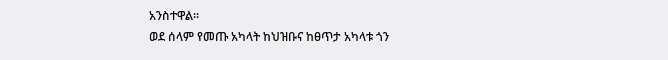አንስተዋል።
ወደ ሰላም የመጡ አካላት ከህዝቡና ከፀጥታ አካላቱ ጎን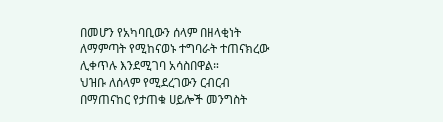በመሆን የአካባቢውን ሰላም በዘላቂነት ለማምጣት የሚከናወኑ ተግባራት ተጠናክረው ሊቀጥሉ እንደሚገባ አሳስበዋል።
ህዝቡ ለሰላም የሚደረገውን ርብርብ በማጠናከር የታጠቁ ሀይሎች መንግስት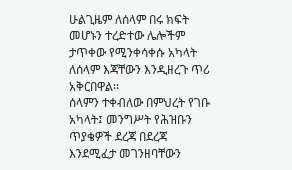ሁልጊዜም ለሰላም በሩ ክፍት መሆኑን ተረድተው ሌሎችም ታጥቀው የሚንቀሳቀሱ አካላት ለሰላም እጃቸውን እንዲዘረጉ ጥሪ አቅርበዋል፡፡
ሰላምን ተቀብለው በምህረት የገቡ አካላት፤ መንግሥት የሕዝቡን ጥያቄዎች ደረጃ በደረጃ እንደሚፈታ መገንዘባቸውን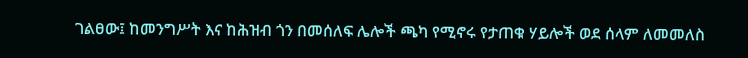ገልፀው፤ ከመንግሥት እና ከሕዝብ ጎን በመሰለፍ ሌሎች ጫካ የሚኖሩ የታጠቁ ሃይሎች ወደ ሰላም ለመመለስ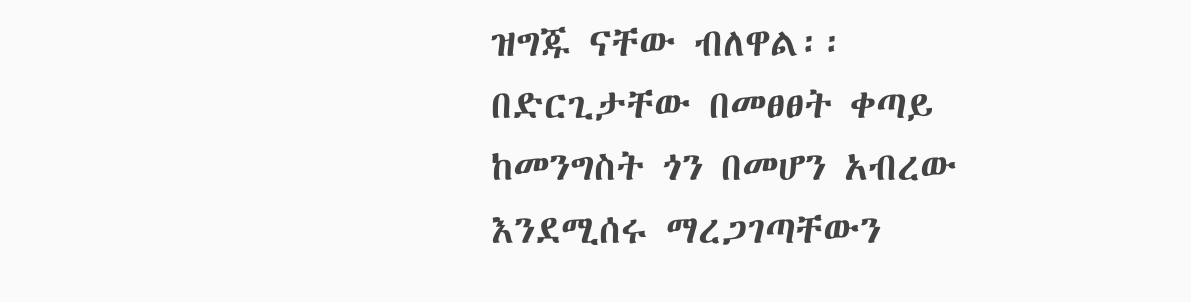ዝግጁ ናቸው ብለዋል፡፡
በድርጊታቸው በመፀፀት ቀጣይ ከመንግስት ጎን በመሆን አብረው እንደሚሰሩ ማረጋገጣቸውን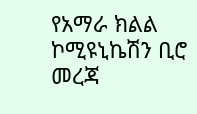የአማራ ክልል ኮሚዩኒኬሽን ቢሮ መረጃ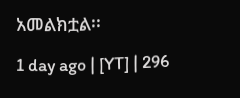አመልክቷል፡፡

1 day ago | [YT] | 296